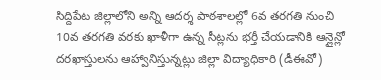సిద్దిపేట జిల్లాలోని అన్ని ఆదర్శ పాఠశాలల్లో 6వ తరగతి నుంచి 10వ తరగతి వరకు ఖాళీగా ఉన్న సీట్లను భర్తీ చేయడానికి ఆన్లైన్లో దరఖాస్తులను ఆహ్వానిస్తున్నట్లు జిల్లా విద్యాధికారి (డీఈవో)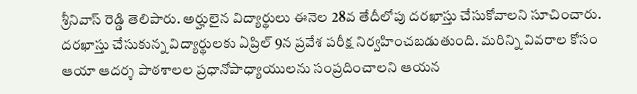శ్రీనివాస్ రెడ్డి తెలిపారు. అర్హులైన విద్యార్థులు ఈనెల 28వ తేదీలోపు దరఖాస్తు చేసుకోవాలని సూచించారు. దరఖాస్తు చేసుకున్న విద్యార్థులకు ఏప్రిల్ 9న ప్రవేశ పరీక్ష నిర్వహించబడుతుంది. మరిన్ని వివరాల కోసం ఆయా ఆదర్శ పాఠశాలల ప్రధానోపాధ్యాయులను సంప్రదించాలని ఆయన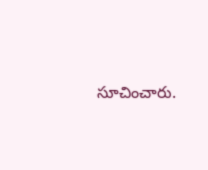సూచించారు.